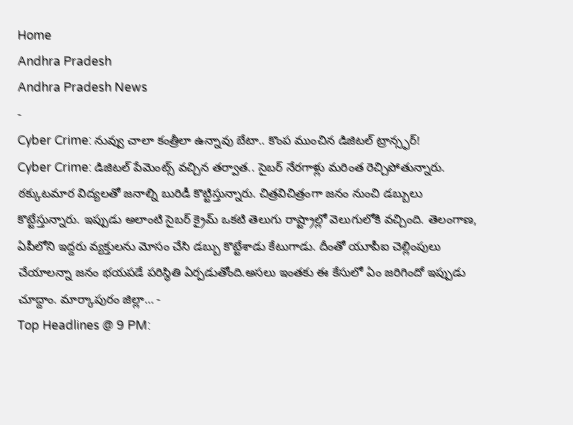Home
Andhra Pradesh
Andhra Pradesh News
-
Cyber Crime: నువ్వు చాలా కంత్రీలా ఉన్నావు బేటా.. కొంప ముంచిన డిజిటల్ ట్రాన్స్ఫర్!
Cyber Crime: డిజిటల్ పేమెంట్స్ వచ్చిన తర్వాత.. సైబర్ నేరగాళ్లు మరింత రెచ్చిపోతున్నారు. ఠక్కుటమార విద్యలతో జనాల్ని బురిడీ కొట్టిస్తున్నారు. చిత్రవిచిత్రంగా జనం నుంచి డబ్బులు కొట్టేస్తున్నారు. ఇప్పుడు అలాంటి సైబర్ క్రైమ్ ఒకటి తెలుగు రాష్ట్రాల్లో వెలుగులోకి వచ్చింది. తెలంగాణ, ఏపీలోని ఇద్దరు వ్యక్తులను మోసం చేసి డబ్బు కొట్టేశాడు కేటుగాడు. దీంతో యూపీఐ చెల్లింపులు చేయాలన్నా జనం భయపడే పరిస్థితి ఏర్పడుతోంది.అసలు ఇంతకు ఈ కేసులో ఏం జరిగిందో ఇప్పుడు చూద్దాం. మార్కాపురం జిల్లా… -
Top Headlines @ 9 PM: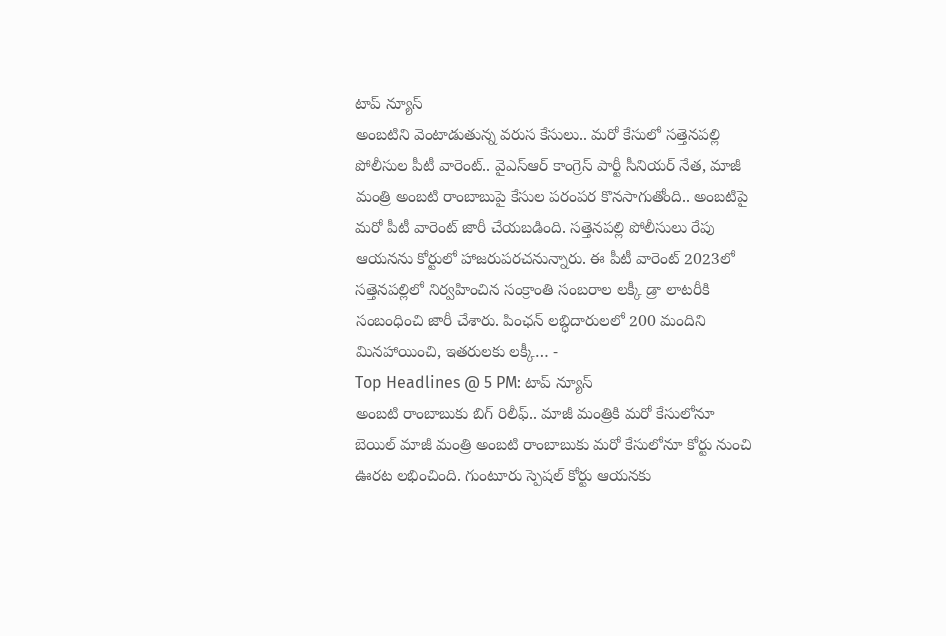టాప్ న్యూస్
అంబటిని వెంటాడుతున్న వరుస కేసులు.. మరో కేసులో సత్తెనపల్లి పోలీసుల పీటీ వారెంట్.. వైఎస్ఆర్ కాంగ్రెస్ పార్టీ సీనియర్ నేత, మాజీ మంత్రి అంబటి రాంబాబుపై కేసుల పరంపర కొనసాగుతోంది.. అంబటిపై మరో పీటీ వారెంట్ జారీ చేయబడింది. సత్తెనపల్లి పోలీసులు రేపు ఆయనను కోర్టులో హాజరుపరచనున్నారు. ఈ పీటీ వారెంట్ 2023లో సత్తెనపల్లిలో నిర్వహించిన సంక్రాంతి సంబరాల లక్కీ డ్రా లాటరీకి సంబంధించి జారీ చేశారు. పింఛన్ లబ్ధిదారులలో 200 మందిని మినహాయించి, ఇతరులకు లక్కీ… -
Top Headlines @ 5 PM: టాప్ న్యూస్
అంబటి రాంబాబుకు బిగ్ రిలీఫ్.. మాజీ మంత్రికి మరో కేసులోనూ బెయిల్ మాజీ మంత్రి అంబటి రాంబాబుకు మరో కేసులోనూ కోర్టు నుంచి ఊరట లభించింది. గుంటూరు స్పెషల్ కోర్టు ఆయనకు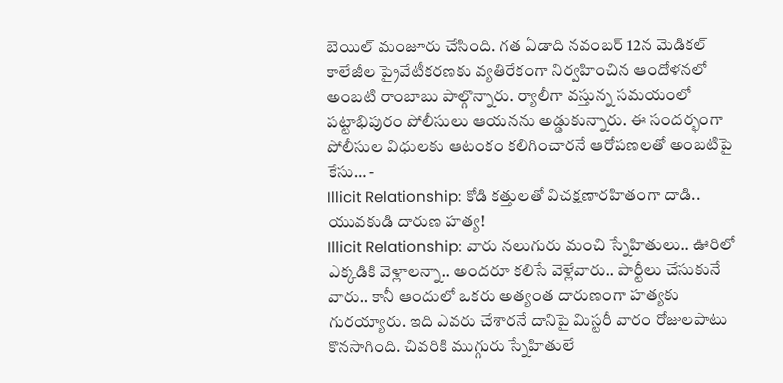బెయిల్ మంజూరు చేసింది. గత ఏడాది నవంబర్ 12న మెడికల్ కాలేజీల ప్రైవేటీకరణకు వ్యతిరేకంగా నిర్వహించిన ఆందోళనలో అంబటి రాంబాబు పాల్గొన్నారు. ర్యాలీగా వస్తున్న సమయంలో పట్టాభిపురం పోలీసులు ఆయనను అడ్డుకున్నారు. ఈ సందర్భంగా పోలీసుల విధులకు ఆటంకం కలిగించారనే ఆరోపణలతో అంబటిపై కేసు… -
Illicit Relationship: కోడి కత్తులతో విచక్షణారహితంగా దాడి.. యువకుడి దారుణ హత్య!
Illicit Relationship: వారు నలుగురు మంచి స్నేహితులు.. ఊరిలో ఎక్కడికి వెళ్లాలన్నా.. అందరూ కలిసే వెళ్లేవారు.. పార్టీలు చేసుకునే వారు.. కానీ ఆందులో ఒకరు అత్యంత దారుణంగా హత్యకు గురయ్యారు. ఇది ఎవరు చేశారనే దానిపై మిస్టరీ వారం రోజులపాటు కొనసాగింది. చివరికి ముగ్గురు స్నేహితులే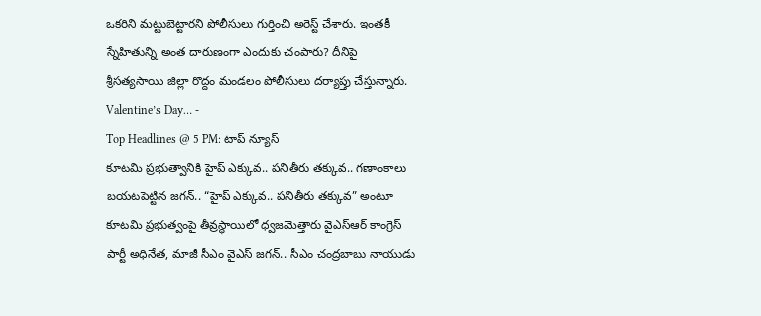ఒకరిని మట్టుబెట్టారని పోలీసులు గుర్తించి అరెస్ట్ చేశారు. ఇంతకీ స్నేహితున్ని అంత దారుణంగా ఎందుకు చంపారు? దీనిపై శ్రీసత్యసాయి జిల్లా రొద్దం మండలం పోలీసులు దర్యాప్తు చేస్తున్నారు. Valentine’s Day… -
Top Headlines @ 5 PM: టాప్ న్యూస్
కూటమి ప్రభుత్వానికి హైప్ ఎక్కువ.. పనితీరు తక్కువ.. గణాంకాలు బయటపెట్టిన జగన్.. “హైప్ ఎక్కువ.. పనితీరు తక్కువ” అంటూ కూటమి ప్రభుత్వంపై తీవ్రస్థాయిలో ధ్వజమెత్తారు వైఎస్ఆర్ కాంగ్రెస్ పార్టీ అధినేత, మాజీ సీఎం వైఎస్ జగన్.. సీఎం చంద్రబాబు నాయుడు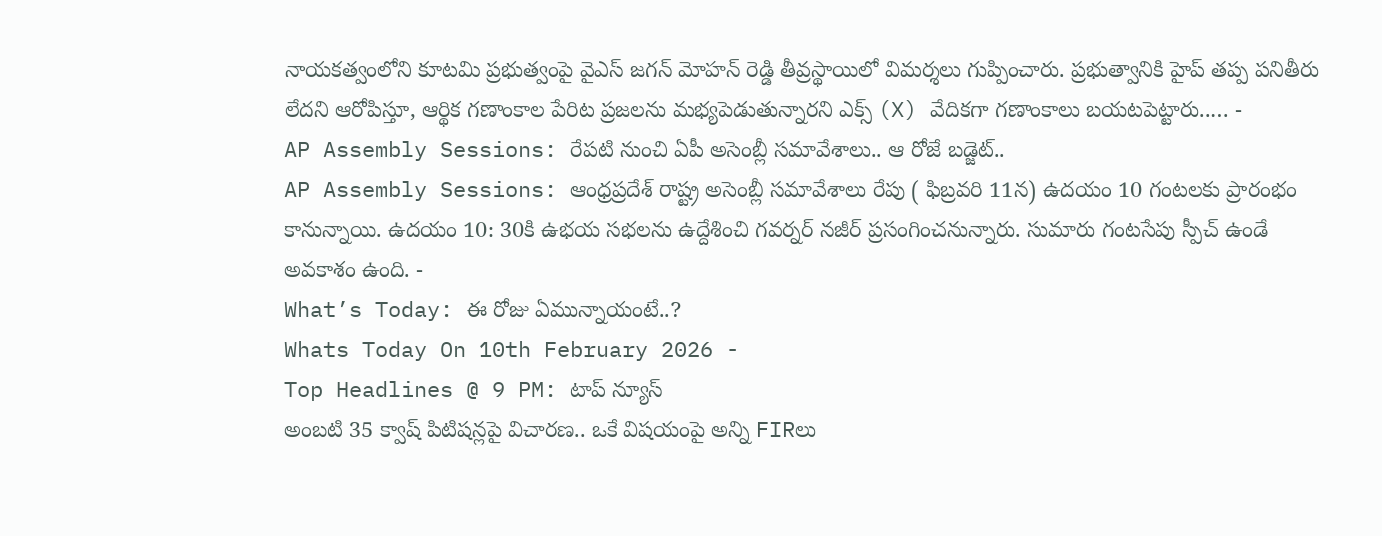నాయకత్వంలోని కూటమి ప్రభుత్వంపై వైఎస్ జగన్ మోహన్ రెడ్డి తీవ్రస్థాయిలో విమర్శలు గుప్పించారు. ప్రభుత్వానికి హైప్ తప్ప పనితీరు లేదని ఆరోపిస్తూ, ఆర్థిక గణాంకాల పేరిట ప్రజలను మభ్యపెడుతున్నారని ఎక్స్ (X) వేదికగా గణాంకాలు బయటపెట్టారు..… -
AP Assembly Sessions: రేపటి నుంచి ఏపీ అసెంబ్లీ సమావేశాలు.. ఆ రోజే బడ్జెట్..
AP Assembly Sessions: ఆంధ్రప్రదేశ్ రాష్ట్ర అసెంబ్లీ సమావేశాలు రేపు ( ఫిబ్రవరి 11న) ఉదయం 10 గంటలకు ప్రారంభం కానున్నాయి. ఉదయం 10: 30కి ఉభయ సభలను ఉద్దేశించి గవర్నర్ నజీర్ ప్రసంగించనున్నారు. సుమారు గంటసేపు స్పీచ్ ఉండే అవకాశం ఉంది. -
What’s Today: ఈ రోజు ఏమున్నాయంటే..?
Whats Today On 10th February 2026 -
Top Headlines @ 9 PM: టాప్ న్యూస్
అంబటి 35 క్వాష్ పిటిషన్లపై విచారణ.. ఒకే విషయంపై అన్ని FIRలు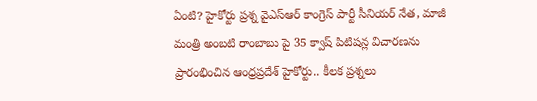ఏంటి? హైకోర్టు ప్రశ్న వైఎస్ఆర్ కాంగ్రెస్ పార్టీ సీనియర్ నేత, మాజీ మంత్రి అంబటి రాంబాబు పై 35 క్వాష్ పిటిషన్ల విచారణను ప్రారంభించిన ఆంధ్రప్రదేశ్ హైకోర్టు.. కీలక ప్రశ్నలు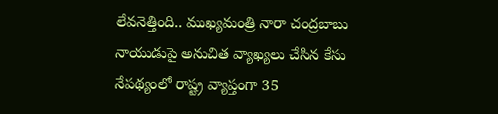లేవనెత్తింది.. ముఖ్యమంత్రి నారా చంద్రబాబు నాయుడుపై అనుచిత వ్యాఖ్యలు చేసిన కేసు నేపథ్యంలో రాష్ట్ర వ్యాప్తంగా 35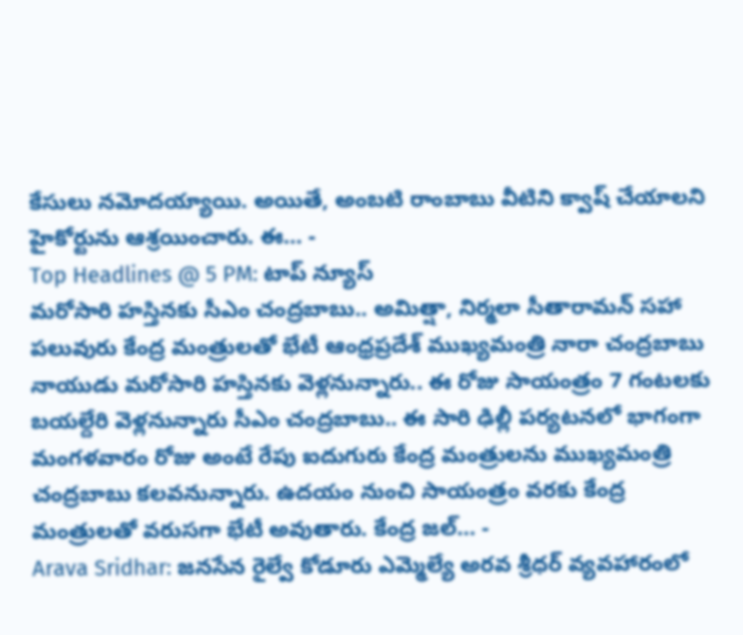కేసులు నమోదయ్యాయి. అయితే, అంబటి రాంబాబు వీటిని క్వాష్ చేయాలని హైకోర్టును ఆశ్రయించారు. ఈ… -
Top Headlines @ 5 PM: టాప్ న్యూస్
మరోసారి హస్తినకు సీఎం చంద్రబాబు.. అమిత్షా, నిర్మలా సీతారామన్ సహా పలువురు కేంద్ర మంత్రులతో భేటీ ఆంధ్రప్రదేశ్ ముఖ్యమంత్రి నారా చంద్రబాబు నాయుడు మరోసారి హస్తినకు వెళ్లనున్నారు.. ఈ రోజు సాయంత్రం 7 గంటలకు బయల్దేరి వెళ్లనున్నారు సీఎం చంద్రబాబు.. ఈ సారి ఢిల్లీ పర్యటనలో భాగంగా మంగళవారం రోజు అంటే రేపు ఐదుగురు కేంద్ర మంత్రులను ముఖ్యమంత్రి చంద్రబాబు కలవనున్నారు. ఉదయం నుంచి సాయంత్రం వరకు కేంద్ర మంత్రులతో వరుసగా భేటీ అవుతారు. కేంద్ర జల్… -
Arava Sridhar: జనసేన రైల్వే కోడూరు ఎమ్మెల్యే అరవ శ్రీధర్ వ్యవహారంలో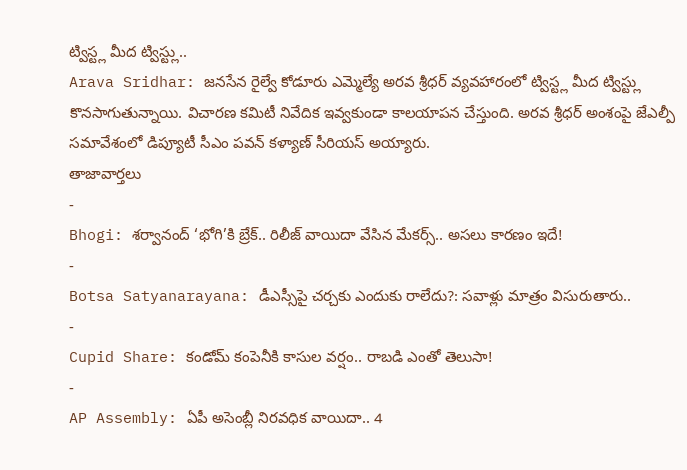ట్విస్ట్ల మీద ట్విస్ట్లు..
Arava Sridhar: జనసేన రైల్వే కోడూరు ఎమ్మెల్యే అరవ శ్రీధర్ వ్యవహారంలో ట్విస్ట్ల మీద ట్విస్ట్లు కొనసాగుతున్నాయి. విచారణ కమిటీ నివేదిక ఇవ్వకుండా కాలయాపన చేస్తుంది. అరవ శ్రీధర్ అంశంపై జేఎల్పీ సమావేశంలో డిప్యూటీ సీఎం పవన్ కళ్యాణ్ సీరియస్ అయ్యారు.
తాజావార్తలు
-
Bhogi: శర్వానంద్ ‘భోగి’కి బ్రేక్.. రిలీజ్ వాయిదా వేసిన మేకర్స్.. అసలు కారణం ఇదే!
-
Botsa Satyanarayana: డీఎస్సీపై చర్చకు ఎందుకు రాలేదు?: సవాళ్లు మాత్రం విసురుతారు..
-
Cupid Share: కండోమ్ కంపెనీకి కాసుల వర్షం.. రాబడి ఎంతో తెలుసా!
-
AP Assembly: ఏపీ అసెంబ్లీ నిరవధిక వాయిదా.. 4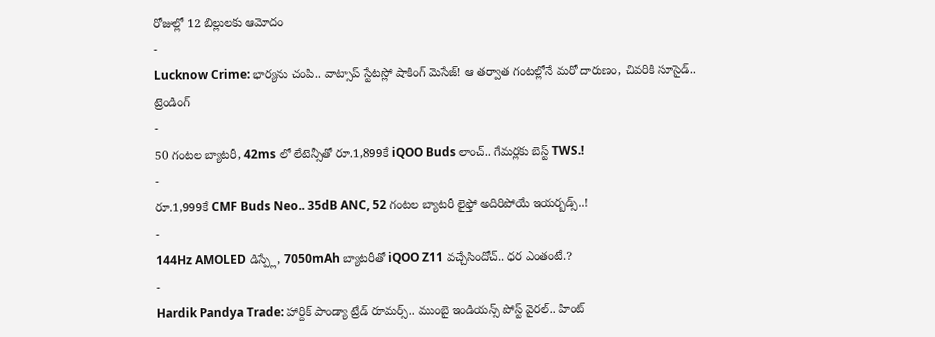రోజుల్లో 12 బిల్లులకు ఆమోదం
-
Lucknow Crime: భార్యను చంపి.. వాట్సాప్ స్టేటస్లో షాకింగ్ మెసేజ్! ఆ తర్వాత గంటల్లోనే మరో దారుణం, చివరికి సూసైడ్..
ట్రెండింగ్
-
50 గంటల బ్యాటరీ, 42ms లో లేటెన్సీతో రూ.1,899కే iQOO Buds లాంచ్.. గేమర్లకు బెస్ట్ TWS.!
-
రూ.1,999కే CMF Buds Neo.. 35dB ANC, 52 గంటల బ్యాటరీ లైఫ్తో అదిరిపోయే ఇయర్బడ్స్..!
-
144Hz AMOLED డిస్ప్లే, 7050mAh బ్యాటరీతో iQOO Z11 వచ్చేసిందోచ్.. ధర ఎంతంటే.?
-
Hardik Pandya Trade: హార్దిక్ పాండ్యా ట్రేడ్ రూమర్స్.. ముంబై ఇండియన్స్ పోస్ట్ వైరల్.. హింట్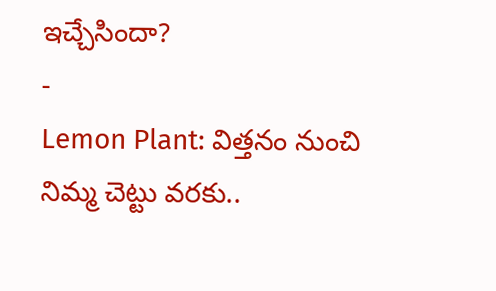ఇచ్చేసిందా?
-
Lemon Plant: విత్తనం నుంచి నిమ్మ చెట్టు వరకు..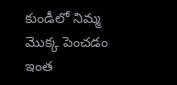కుండీలో నిమ్మ మొక్క పెంచడం ఇంత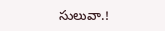సులువా.!